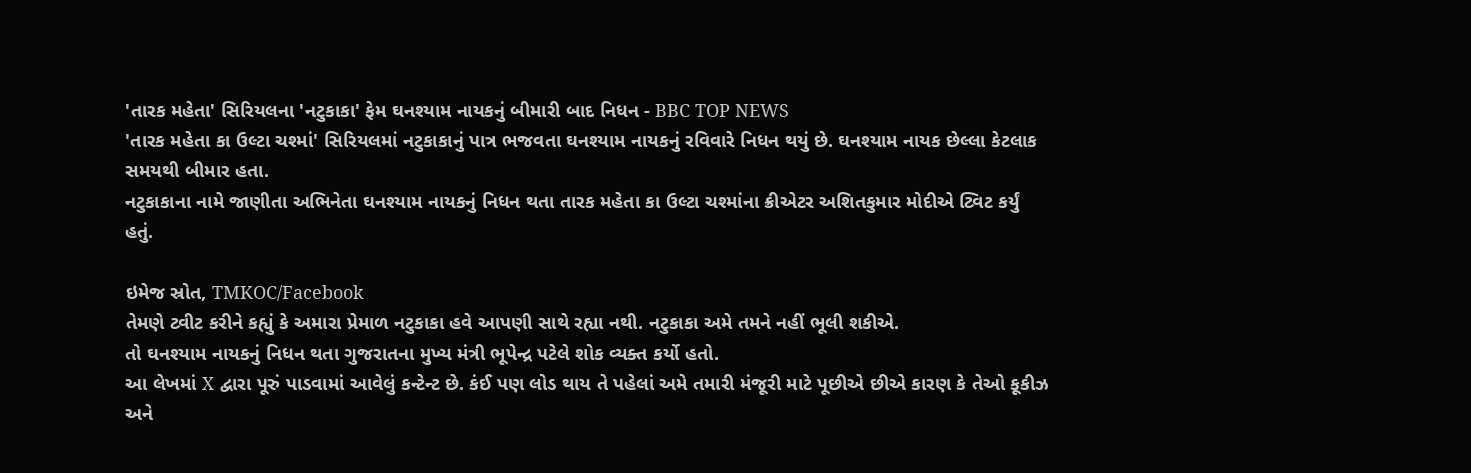'તારક મહેતા' સિરિયલના 'નટુકાકા' ફેમ ઘનશ્યામ નાયકનું બીમારી બાદ નિધન - BBC TOP NEWS
'તારક મહેતા કા ઉલ્ટા ચશ્માં' સિરિયલમાં નટુકાકાનું પાત્ર ભજવતા ઘનશ્યામ નાયકનું રવિવારે નિધન થયું છે. ઘનશ્યામ નાયક છેલ્લા કેટલાક સમયથી બીમાર હતા.
નટુકાકાના નામે જાણીતા અભિનેતા ઘનશ્યામ નાયકનું નિધન થતા તારક મહેતા કા ઉલ્ટા ચશ્માંના ક્રીએટર અશિતકુમાર મોદીએ ટ્વિટ કર્યું હતું.

ઇમેજ સ્રોત, TMKOC/Facebook
તેમણે ટ્વીટ કરીને કહ્યું કે અમારા પ્રેમાળ નટુકાકા હવે આપણી સાથે રહ્યા નથી. નટુકાકા અમે તમને નહીં ભૂલી શકીએ.
તો ઘનશ્યામ નાયકનું નિધન થતા ગુજરાતના મુખ્ય મંત્રી ભૂપેન્દ્ર પટેલે શોક વ્યક્ત કર્યો હતો.
આ લેખમાં X દ્વારા પૂરું પાડવામાં આવેલું કન્ટેન્ટ છે. કંઈ પણ લોડ થાય તે પહેલાં અમે તમારી મંજૂરી માટે પૂછીએ છીએ કારણ કે તેઓ કૂકીઝ અને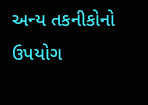અન્ય તકનીકોનો ઉપયોગ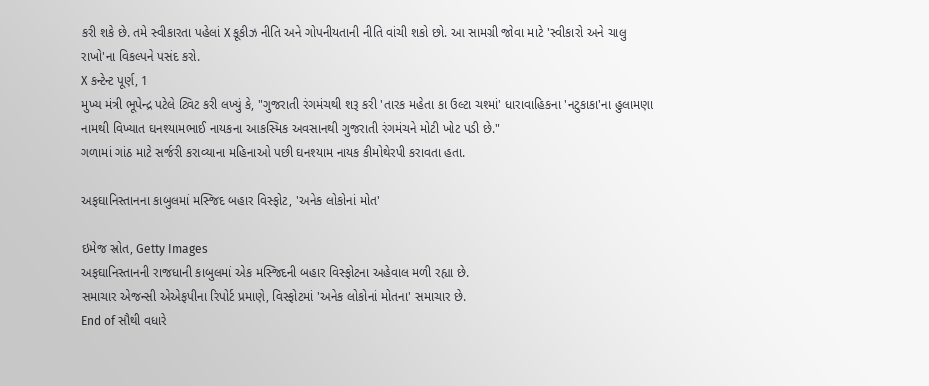કરી શકે છે. તમે સ્વીકારતા પહેલાં X કૂકીઝ નીતિ અને ગોપનીયતાની નીતિ વાંચી શકો છો. આ સામગ્રી જોવા માટે 'સ્વીકારો અને ચાલુ રાખો'ના વિકલ્પને પસંદ કરો.
X કન્ટેન્ટ પૂર્ણ, 1
મુખ્ય મંત્રી ભૂપેન્દ્ર પટેલે ટ્વિટ કરી લખ્યું કે, "ગુજરાતી રંગમંચથી શરૂ કરી 'તારક મહેતા કા ઉલ્ટા ચશ્માં' ધારાવાહિકના 'નટુકાકા'ના હુલામણા નામથી વિખ્યાત ઘનશ્યામભાઈ નાયકના આકસ્મિક અવસાનથી ગુજરાતી રંગમંચને મોટી ખોટ પડી છે."
ગળામાં ગાંઠ માટે સર્જરી કરાવ્યાના મહિનાઓ પછી ઘનશ્યામ નાયક કીમોથેરપી કરાવતા હતા.

અફઘાનિસ્તાનના કાબુલમાં મસ્જિદ બહાર વિસ્ફોટ, 'અનેક લોકોનાં મોત'

ઇમેજ સ્રોત, Getty Images
અફઘાનિસ્તાનની રાજધાની કાબુલમાં એક મસ્જિદની બહાર વિસ્ફોટના અહેવાલ મળી રહ્યા છે.
સમાચાર એજન્સી એએફપીના રિપોર્ટ પ્રમાણે, વિસ્ફોટમાં 'અનેક લોકોનાં મોતના' સમાચાર છે.
End of સૌથી વધારે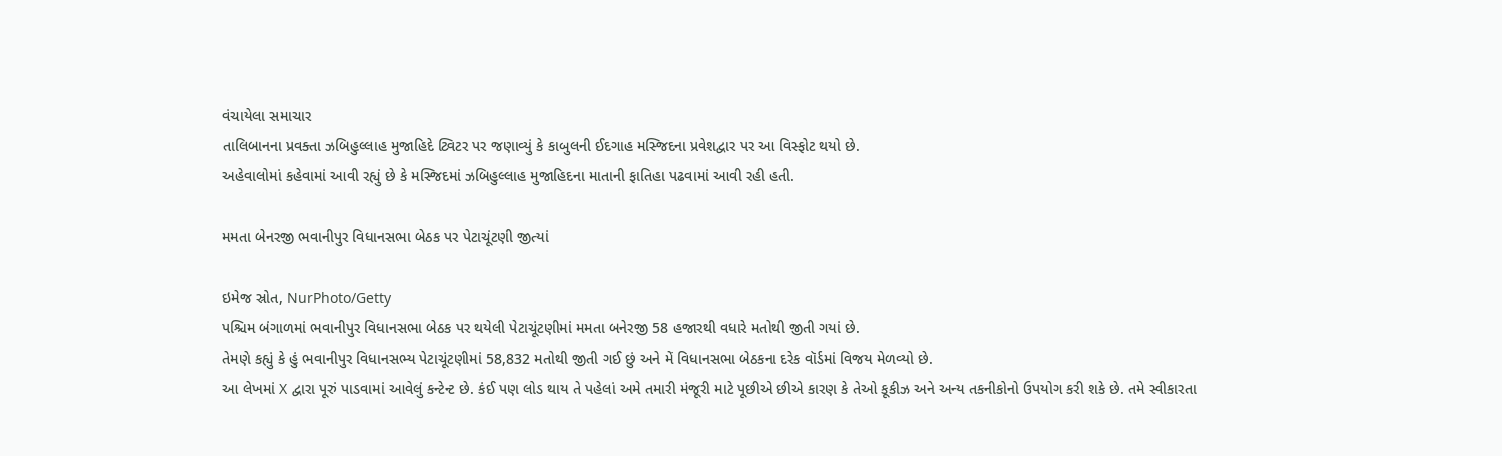વંચાયેલા સમાચાર
તાલિબાનના પ્રવક્તા ઝબિહુલ્લાહ મુજાહિદે ટ્વિટર પર જણાવ્યું કે કાબુલની ઈદગાહ મસ્જિદના પ્રવેશદ્વાર પર આ વિસ્ફોટ થયો છે.
અહેવાલોમાં કહેવામાં આવી રહ્યું છે કે મસ્જિદમાં ઝબિહુલ્લાહ મુજાહિદના માતાની ફાતિહા પઢવામાં આવી રહી હતી.

મમતા બેનરજી ભવાનીપુર વિધાનસભા બેઠક પર પેટાચૂંટણી જીત્યાં

ઇમેજ સ્રોત, NurPhoto/Getty
પશ્ચિમ બંગાળમાં ભવાનીપુર વિધાનસભા બેઠક પર થયેલી પેટાચૂંટણીમાં મમતા બનેરજી 58 હજારથી વધારે મતોથી જીતી ગયાં છે.
તેમણે કહ્યું કે હું ભવાનીપુર વિધાનસભ્ય પેટાચૂંટણીમાં 58,832 મતોથી જીતી ગઈ છું અને મેં વિધાનસભા બેઠકના દરેક વૉર્ડમાં વિજય મેળવ્યો છે.
આ લેખમાં X દ્વારા પૂરું પાડવામાં આવેલું કન્ટેન્ટ છે. કંઈ પણ લોડ થાય તે પહેલાં અમે તમારી મંજૂરી માટે પૂછીએ છીએ કારણ કે તેઓ કૂકીઝ અને અન્ય તકનીકોનો ઉપયોગ કરી શકે છે. તમે સ્વીકારતા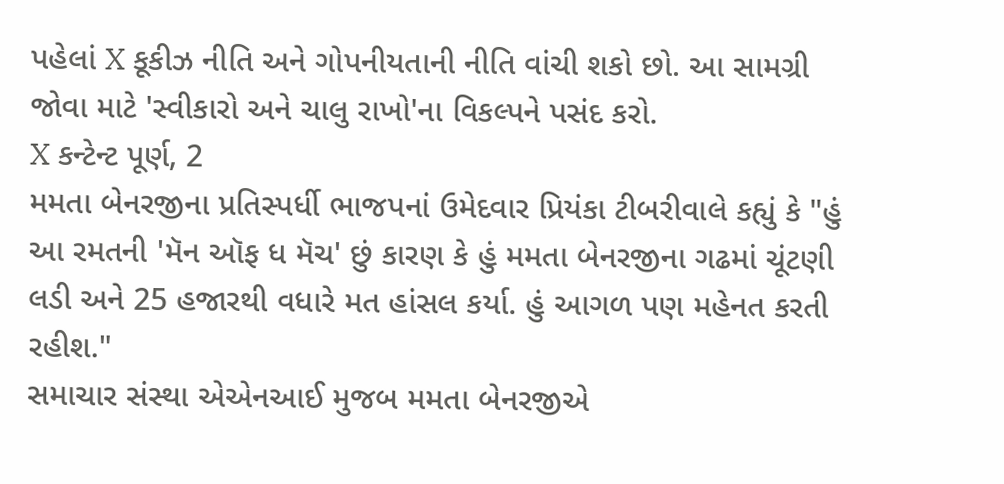પહેલાં X કૂકીઝ નીતિ અને ગોપનીયતાની નીતિ વાંચી શકો છો. આ સામગ્રી જોવા માટે 'સ્વીકારો અને ચાલુ રાખો'ના વિકલ્પને પસંદ કરો.
X કન્ટેન્ટ પૂર્ણ, 2
મમતા બેનરજીના પ્રતિસ્પર્ધી ભાજપનાં ઉમેદવાર પ્રિયંકા ટીબરીવાલે કહ્યું કે "હું આ રમતની 'મૅન ઑફ ધ મૅચ' છું કારણ કે હું મમતા બેનરજીના ગઢમાં ચૂંટણી લડી અને 25 હજારથી વધારે મત હાંસલ કર્યા. હું આગળ પણ મહેનત કરતી રહીશ."
સમાચાર સંસ્થા એએનઆઈ મુજબ મમતા બેનરજીએ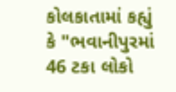કોલકાતામાં કહ્યું કે "ભવાનીપુરમાં 46 ટકા લોકો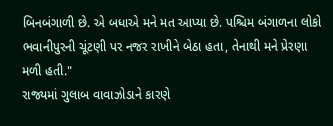બિનબંગાળી છે. એ બધાએ મને મત આપ્યા છે. પશ્ચિમ બંગાળના લોકો ભવાનીપુરની ચૂંટણી પર નજર રાખીને બેઠા હતા, તેનાથી મને પ્રેરણા મળી હતી."
રાજ્યમાં ગુલાબ વાવાઝોડાને કારણે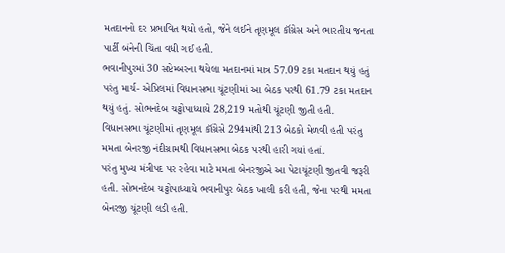મતદાનનો દર પ્રભાવિત થયો હતો, જેને લઈને તૃણમૂલ કૉંગ્રેસ અને ભારતીય જનતા પાર્ટી બંનેની ચિંતા વધી ગઈ હતી.
ભવાનીપુરમાં 30 સપ્ટેમ્બરના થયેલા મતદાનમાં માત્ર 57.09 ટકા મતદાન થયું હતું પરંતુ માર્ચ- એપ્રિલમાં વિધાનસભા ચૂંટણીમાં આ બેઠક પરથી 61.79 ટકા મતદાન થયું હતું. સોભનદેબ ચટ્ટોપાધ્યાયે 28,219 મતોથી ચૂંટણી જીતી હતી.
વિધાનસભા ચૂંટણીમાં તૃણમૂલ કૉંગ્રેસે 294માંથી 213 બેઠકો મેળવી હતી પરંતુ મમતા બેનરજી નંદીગ્રામથી વિધાનસભા બેઠક પરથી હારી ગયાં હતાં.
પરંતુ મુખ્ય મંત્રીપદ પર રહેવા માટે મમતા બેનરજીએ આ પેટાચૂંટણી જીતવી જરૂરી હતી. સોભનદેબ ચટ્ટોપાધ્યાયે ભવાનીપુર બેઠક ખાલી કરી હતી, જેના પરથી મમતા બેનરજી ચૂંટણી લડી હતી.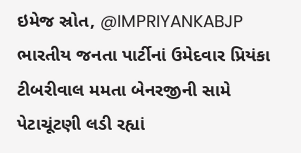ઇમેજ સ્રોત, @IMPRIYANKABJP
ભારતીય જનતા પાર્ટીનાં ઉમેદવાર પ્રિયંકા ટીબરીવાલ મમતા બેનરજીની સામે પેટાચૂંટણી લડી રહ્યાં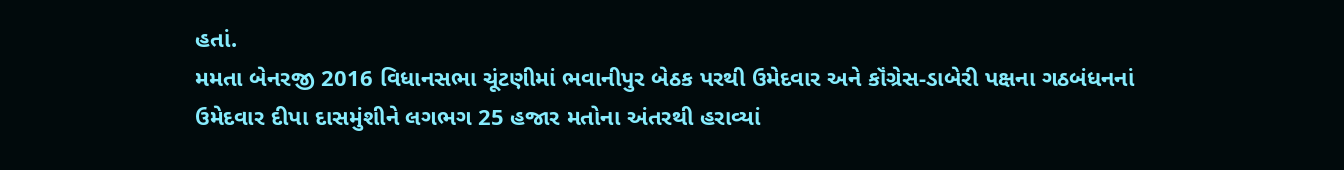હતાં.
મમતા બેનરજી 2016 વિધાનસભા ચૂંટણીમાં ભવાનીપુર બેઠક પરથી ઉમેદવાર અને કૉંગ્રેસ-ડાબેરી પક્ષના ગઠબંધનનાં ઉમેદવાર દીપા દાસમુંશીને લગભગ 25 હજાર મતોના અંતરથી હરાવ્યાં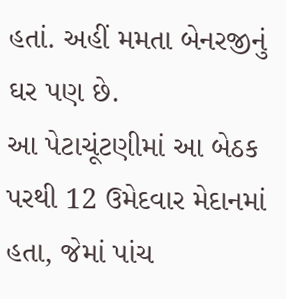હતાં. અહીં મમતા બેનરજીનું ઘર પણ છે.
આ પેટાચૂંટણીમાં આ બેઠક પરથી 12 ઉમેદવાર મેદાનમાં હતા, જેમાં પાંચ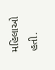મહિલાઓ હતી.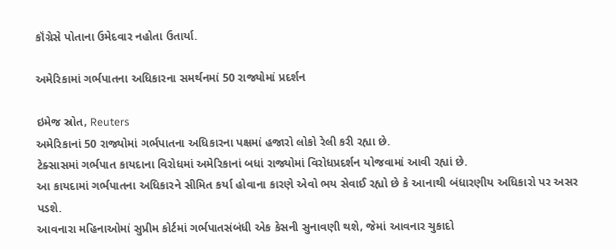કૉંગ્રેસે પોતાના ઉમેદવાર નહોતા ઉતાર્યા.

અમેરિકામાં ગર્ભપાતના અધિકારના સમર્થનમાં 50 રાજ્યોમાં પ્રદર્શન

ઇમેજ સ્રોત, Reuters
અમેરિકાનાં 50 રાજ્યોમાં ગર્ભપાતના અધિકારના પક્ષમાં હજારો લોકો રેલી કરી રહ્યા છે.
ટેક્સાસમાં ગર્ભપાત કાયદાના વિરોધમાં અમેરિકાનાં બધાં રાજ્યોમાં વિરોધપ્રદર્શન યોજવામાં આવી રહ્યાં છે.
આ કાયદામાં ગર્ભપાતના અધિકારને સીમિત કર્યા હોવાના કારણે એવો ભય સેવાઈ રહ્યો છે કે આનાથી બંધારણીય અધિકારો પર અસર પડશે.
આવનારા મહિનાઓમાં સુપ્રીમ કોર્ટમાં ગર્ભપાતસંબંધી એક કેસની સુનાવણી થશે, જેમાં આવનાર ચુકાદો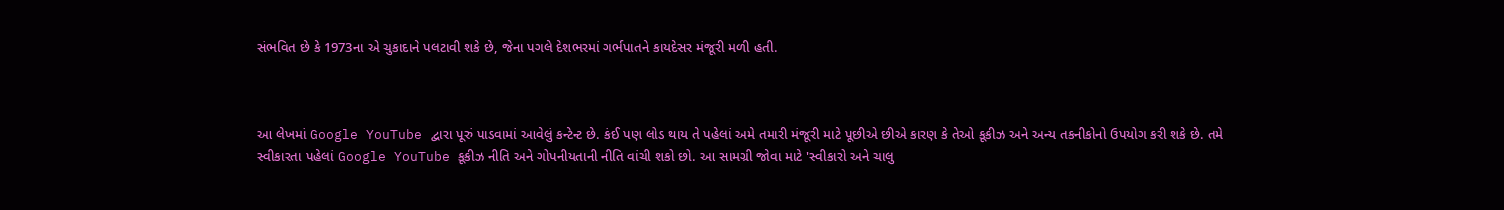સંભવિત છે કે 1973ના એ ચુકાદાને પલટાવી શકે છે, જેના પગલે દેશભરમાં ગર્ભપાતને કાયદેસર મંજૂરી મળી હતી.



આ લેખમાં Google YouTube દ્વારા પૂરું પાડવામાં આવેલું કન્ટેન્ટ છે. કંઈ પણ લોડ થાય તે પહેલાં અમે તમારી મંજૂરી માટે પૂછીએ છીએ કારણ કે તેઓ કૂકીઝ અને અન્ય તકનીકોનો ઉપયોગ કરી શકે છે. તમે સ્વીકારતા પહેલાં Google YouTube કૂકીઝ નીતિ અને ગોપનીયતાની નીતિ વાંચી શકો છો. આ સામગ્રી જોવા માટે 'સ્વીકારો અને ચાલુ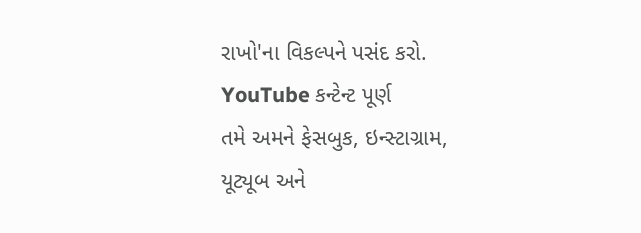રાખો'ના વિકલ્પને પસંદ કરો.
YouTube કન્ટેન્ટ પૂર્ણ
તમે અમને ફેસબુક, ઇન્સ્ટાગ્રામ, યૂટ્યૂબ અને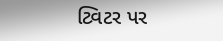ટ્વિટર પર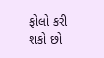ફોલો કરી શકો છો